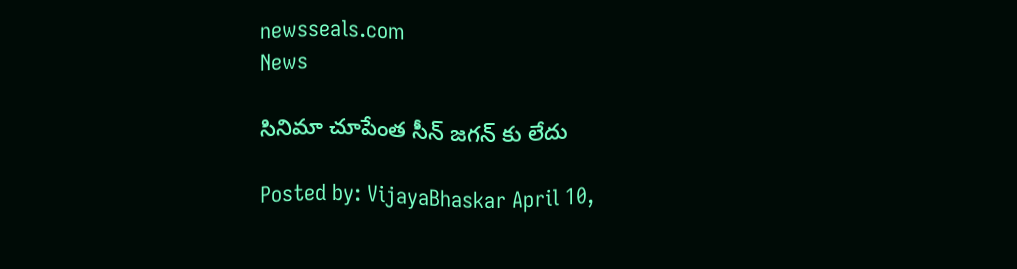newsseals.com
News

సినిమా చూపేంత సీన్ జగన్ కు లేదు

Posted by: VijayaBhaskar April 10,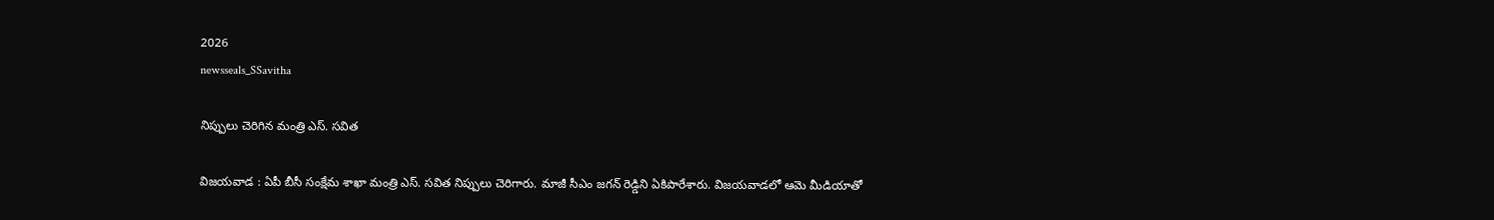2026
newsseals_SSavitha

నిప్పులు చెరిగిన మంత్రి ఎస్. స‌విత

విజ‌య‌వాడ : ఏపీ బీసీ సంక్షేమ శాఖా మంత్రి ఎస్. స‌విత నిప్పులు చెరిగారు. మాజీ సీఎం జ‌గ‌న్ రెడ్డిని ఏకిపారేశారు. విజ‌య‌వాడ‌లో ఆమె మీడియాతో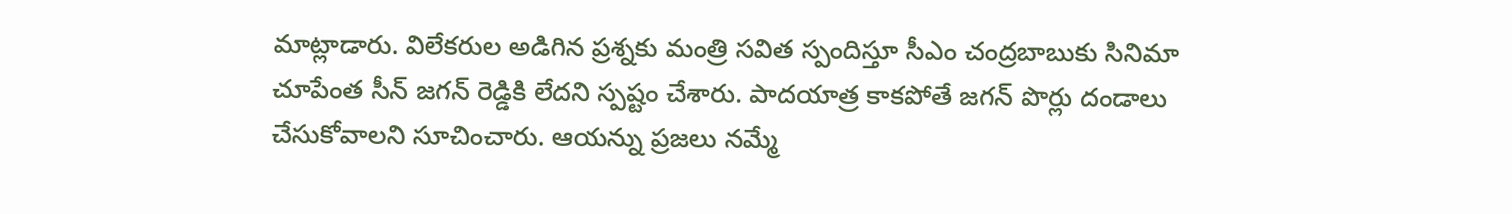మాట్లాడారు. విలేకరుల అడిగిన ప్రశ్నకు మంత్రి సవిత స్పందిస్తూ సీఎం చంద్రబాబుకు సినిమా చూపేంత సీన్ జ‌గ‌న్ రెడ్డికి లేదని స్పష్టం చేశారు. పాదయాత్ర కాకపోతే జగన్ పొర్లు దండాలు చేసుకోవాలని సూచించారు. ఆయన్ను ప్రజలు నమ్మే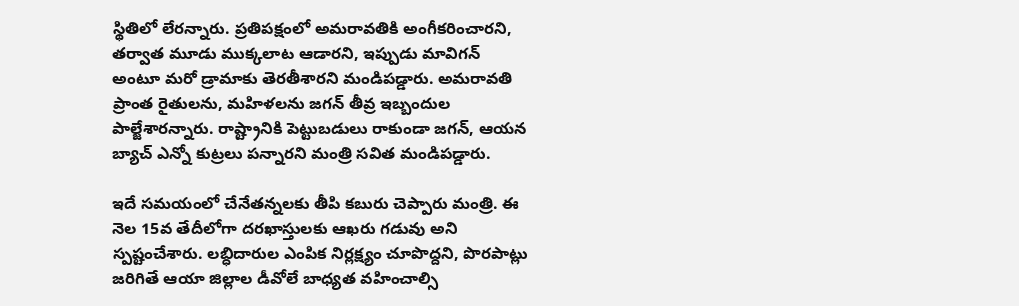స్థితిలో లేరన్నారు. ప్రతిపక్షంలో అమరావతికి అంగీకరించారని, త‌ర్వాత‌ మూడు ముక్కలాట ఆడారని, ఇప్పుడు మావిగన్ అంటూ మరో డ్రామాకు తెరతీశారని మండిపడ్డారు. అమరావతి ప్రాంత రైతులను, మహిళలను జగన్ తీవ్ర ఇబ్బందుల పాల్జేశారన్నారు. రాష్ట్రానికి పెట్టుబడులు రాకుండా జగన్, ఆయన బ్యాచ్ ఎన్నో కుట్రలు పన్నారని మంత్రి సవిత మండిపడ్డారు.

ఇదే స‌మ‌యంలో చేనేత‌న్న‌ల‌కు తీపి క‌బురు చెప్పారు మంత్రి. ఈ నెల 15వ తేదీలోగా దరఖాస్తులకు ఆఖరు గడువు అని స్పష్టంచేశారు. లబ్ధిదారుల ఎంపిక నిర్లక్ష్యం చూపొద్దని, పొరపాట్లు జరిగితే ఆయా జిల్లాల డీవోలే బాధ్యత వహించాల్సి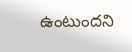ఉంటుందని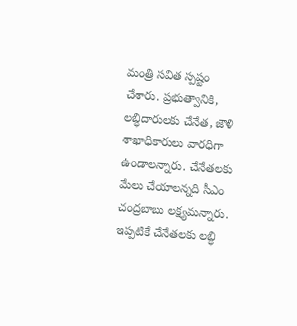మంత్రి సవిత స్పష్టం చేశారు. ప్రభుత్వానికి, లబ్ధిదారులకు చేనేత, జౌళి శాఖాధికారులు వారధిగా ఉండాలన్నారు. చేనేతలకు మేలు చేయాలన్నది సీఎం చంద్రబాబు లక్ష్యమన్నారు. ఇప్పటికే చేనేతలకు లబ్ధి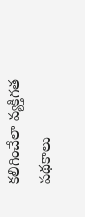కలిగించేలా వ్యక్తిగత పథకాలు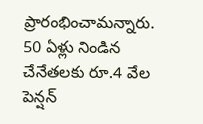ప్రారంభించామన్నారు. 50 ఏళ్లు నిండిన చేనేతలకు రూ.4 వేల పెన్షన్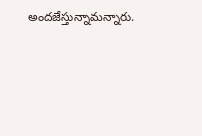అందజేస్తున్నామన్నారు.